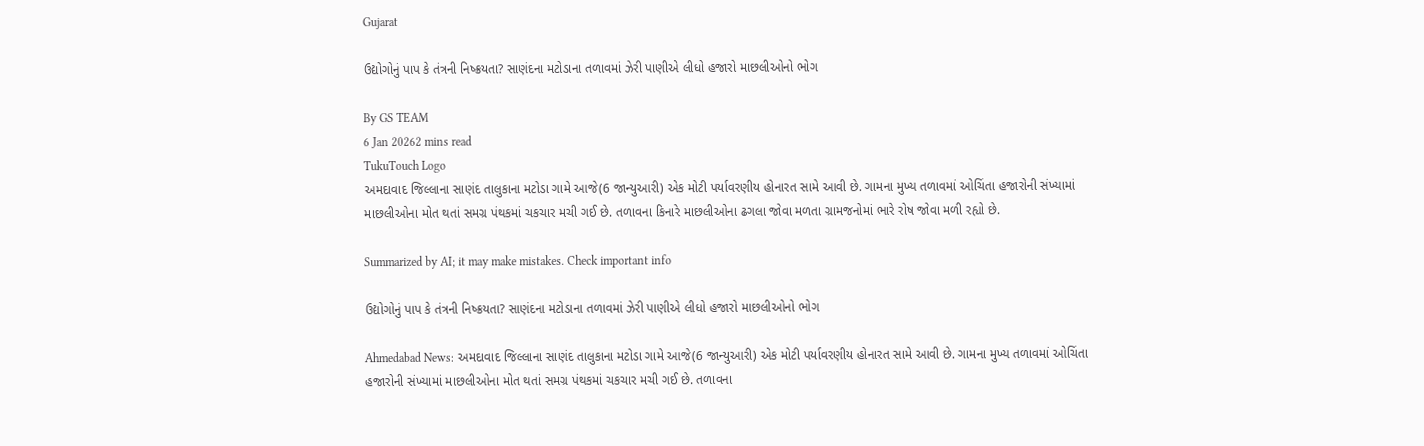Gujarat

ઉદ્યોગોનું પાપ કે તંત્રની નિષ્ક્રયતા? સાણંદના મટોડાના તળાવમાં ઝેરી પાણીએ લીધો હજારો માછલીઓનો ભોગ

By GS TEAM
6 Jan 20262 mins read
TukuTouch Logo
અમદાવાદ જિલ્લાના સાણંદ તાલુકાના મટોડા ગામે આજે(6 જાન્યુઆરી) એક મોટી પર્યાવરણીય હોનારત સામે આવી છે. ગામના મુખ્ય તળાવમાં ઓચિંતા હજારોની સંખ્યામાં માછલીઓના મોત થતાં સમગ્ર પંથકમાં ચકચાર મચી ગઈ છે. તળાવના કિનારે માછલીઓના ઢગલા જોવા મળતા ગ્રામજનોમાં ભારે રોષ જોવા મળી રહ્યો છે.

Summarized by AI; it may make mistakes. Check important info

ઉદ્યોગોનું પાપ કે તંત્રની નિષ્ક્રયતા? સાણંદના મટોડાના તળાવમાં ઝેરી પાણીએ લીધો હજારો માછલીઓનો ભોગ

Ahmedabad News: અમદાવાદ જિલ્લાના સાણંદ તાલુકાના મટોડા ગામે આજે(6 જાન્યુઆરી) એક મોટી પર્યાવરણીય હોનારત સામે આવી છે. ગામના મુખ્ય તળાવમાં ઓચિંતા હજારોની સંખ્યામાં માછલીઓના મોત થતાં સમગ્ર પંથકમાં ચકચાર મચી ગઈ છે. તળાવના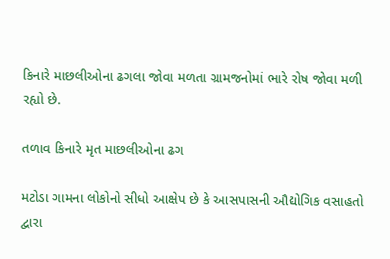કિનારે માછલીઓના ઢગલા જોવા મળતા ગ્રામજનોમાં ભારે રોષ જોવા મળી રહ્યો છે.

તળાવ કિનારે મૃત માછલીઓના ઢગ

મટોડા ગામના લોકોનો સીધો આક્ષેપ છે કે આસપાસની ઔદ્યોગિક વસાહતો દ્વારા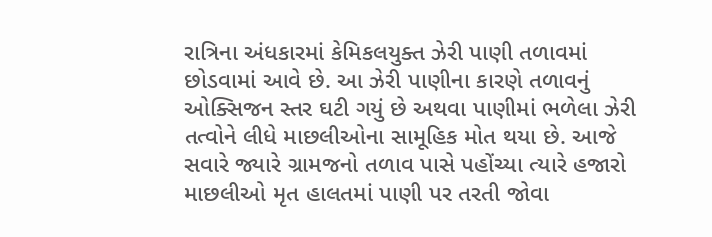રાત્રિના અંધકારમાં કેમિકલયુક્ત ઝેરી પાણી તળાવમાં છોડવામાં આવે છે. આ ઝેરી પાણીના કારણે તળાવનું ઓક્સિજન સ્તર ઘટી ગયું છે અથવા પાણીમાં ભળેલા ઝેરી તત્વોને લીધે માછલીઓના સામૂહિક મોત થયા છે. આજે સવારે જ્યારે ગ્રામજનો તળાવ પાસે પહોંચ્યા ત્યારે હજારો માછલીઓ મૃત હાલતમાં પાણી પર તરતી જોવા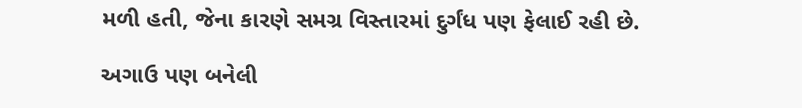મળી હતી, જેના કારણે સમગ્ર વિસ્તારમાં દુર્ગંધ પણ ફેલાઈ રહી છે.

અગાઉ પણ બનેલી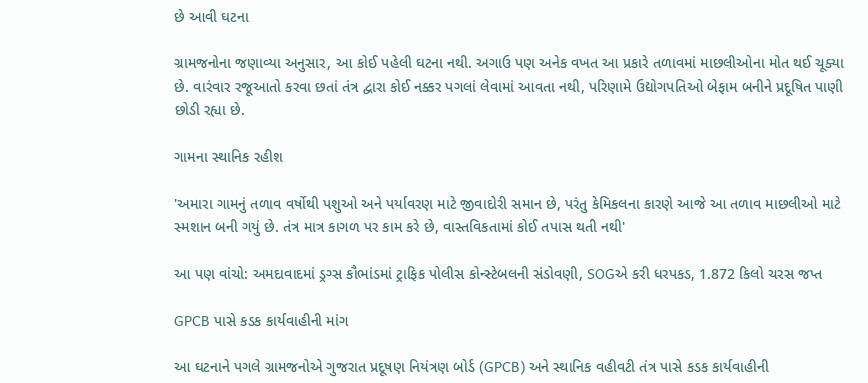છે આવી ઘટના

ગ્રામજનોના જણાવ્યા અનુસાર, આ કોઈ પહેલી ઘટના નથી. અગાઉ પણ અનેક વખત આ પ્રકારે તળાવમાં માછલીઓના મોત થઈ ચૂક્યા છે. વારંવાર રજૂઆતો કરવા છતાં તંત્ર દ્વારા કોઈ નક્કર પગલાં લેવામાં આવતા નથી, પરિણામે ઉદ્યોગપતિઓ બેફામ બનીને પ્રદૂષિત પાણી છોડી રહ્યા છે.

ગામના સ્થાનિક રહીશ

'અમારા ગામનું તળાવ વર્ષોથી પશુઓ અને પર્યાવરણ માટે જીવાદોરી સમાન છે, પરંતુ કેમિકલના કારણે આજે આ તળાવ માછલીઓ માટે સ્મશાન બની ગયું છે. તંત્ર માત્ર કાગળ પર કામ કરે છે, વાસ્તવિકતામાં કોઈ તપાસ થતી નથી'

આ પણ વાંચો: અમદાવાદમાં ડ્રગ્સ કૌભાંડમાં ટ્રાફિક પોલીસ કોન્સ્ટેબલની સંડોવણી, SOGએ કરી ધરપકડ, 1.872 કિલો ચરસ જપ્ત

GPCB પાસે કડક કાર્યવાહીની માંગ

આ ઘટનાને પગલે ગ્રામજનોએ ગુજરાત પ્રદૂષણ નિયંત્રણ બોર્ડ (GPCB) અને સ્થાનિક વહીવટી તંત્ર પાસે કડક કાર્યવાહીની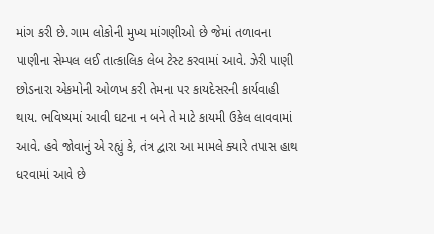માંગ કરી છે. ગામ લોકોની મુખ્ય માંગણીઓ છે જેમાં તળાવના પાણીના સેમ્પલ લઈ તાત્કાલિક લેબ ટેસ્ટ કરવામાં આવે. ઝેરી પાણી છોડનારા એકમોની ઓળખ કરી તેમના પર કાયદેસરની કાર્યવાહી થાય. ભવિષ્યમાં આવી ઘટના ન બને તે માટે કાયમી ઉકેલ લાવવામાં આવે. હવે જોવાનું એ રહ્યું કે, તંત્ર દ્વારા આ મામલે ક્યારે તપાસ હાથ ધરવામાં આવે છે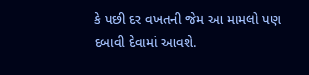કે પછી દર વખતની જેમ આ મામલો પણ દબાવી દેવામાં આવશે.